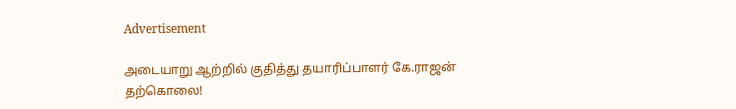Advertisement

அடையாறு ஆற்றில் குதித்து தயாரிப்பாளர் கே.ராஜன் தற்கொலை!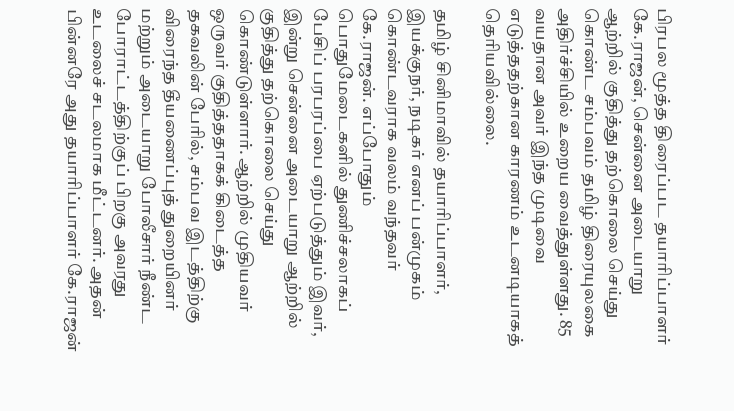பிரபல மூத்த திரைப்பட தயாரிப்பாளர் கே.ராஜன், சென்னை அடையாறு ஆற்றில் குதித்து தற்கொலை செய்து கொண்ட சம்பவம் தமிழ் திரையுலகை அதிர்ச்சியில் உறைய வைத்துள்ளது. 85 வயதான அவர் இந்த முடிவை எடுத்ததற்கான காரணம் உடனடியாகத் தெரியவில்லை.

தமிழ் சினிமாவில் தயாரிப்பாளர், இயக்குநர், நடிகர் எனப் பன்முகம் கொண்டவராக வலம் வந்தவர் கே.ராஜன். எப்போதும் பொதுமேடைகளில் துணிச்சலாகப் பேசிப் பரபரப்பை ஏற்படுத்தும் இவர், இன்று சென்னை அடையாறு ஆற்றில் குதித்து தற்கொலை செய்து கொண்டுள்ளார். ஆற்றில் முதியவர் ஒருவர் குதித்ததாகக் கிடைத்த தகவலின் பேரில், சம்பவ இடத்திற்கு விரைந்த தீயணைப்புத் துறையினர் மற்றும் அடையாறு போலீசார் நீண்ட போராட்டத்திற்குப் பிறகு அவரது உடலைச் சடலமாக மீட்டனர். அதன் பின்னரே அது தயாரிப்பாளர் கே.ராஜன்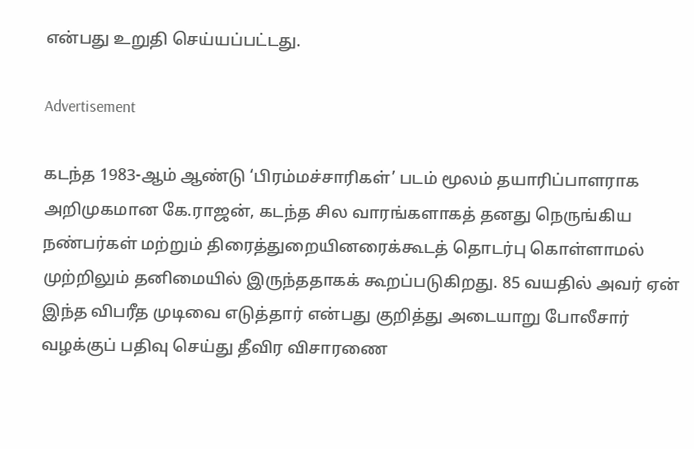என்பது உறுதி செய்யப்பட்டது.

Advertisement

கடந்த 1983-ஆம் ஆண்டு ‘பிரம்மச்சாரிகள்’ படம் மூலம் தயாரிப்பாளராக அறிமுகமான கே.ராஜன், கடந்த சில வாரங்களாகத் தனது நெருங்கிய நண்பர்கள் மற்றும் திரைத்துறையினரைக்கூடத் தொடர்பு கொள்ளாமல் முற்றிலும் தனிமையில் இருந்ததாகக் கூறப்படுகிறது. 85 வயதில் அவர் ஏன் இந்த விபரீத முடிவை எடுத்தார் என்பது குறித்து அடையாறு போலீசார் வழக்குப் பதிவு செய்து தீவிர விசாரணை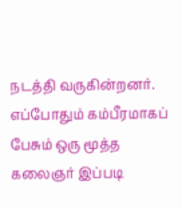நடத்தி வருகின்றனர். எப்போதும் கம்பீரமாகப் பேசும் ஒரு மூத்த கலைஞர் இப்படி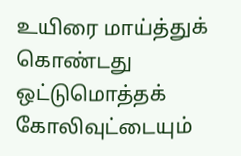உயிரை மாய்த்துக் கொண்டது ஒட்டுமொத்தக் கோலிவுட்டையும்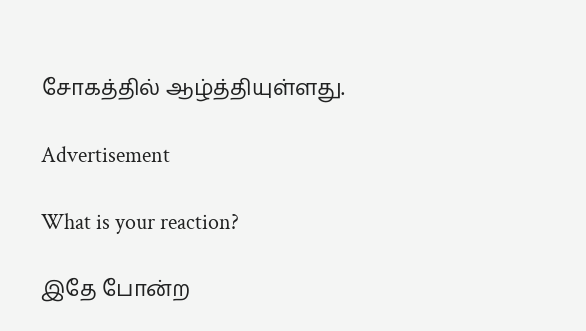சோகத்தில் ஆழ்த்தியுள்ளது.

Advertisement

What is your reaction?

இதே போன்ற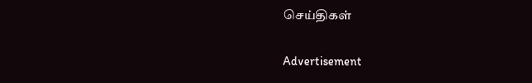செய்திகள்

Advertisement